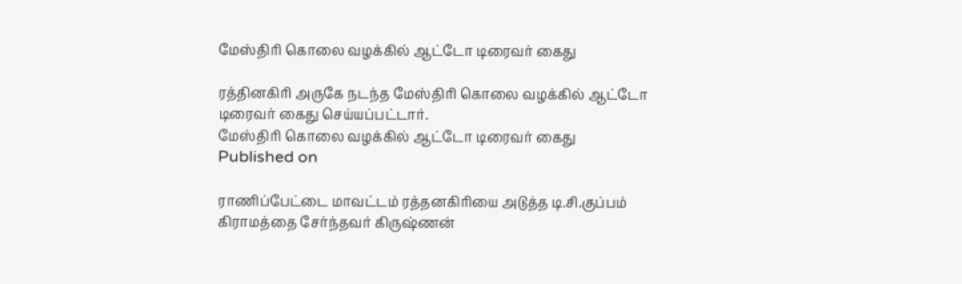மேஸ்திரி கொலை வழக்கில் ஆட்டோ டிரைவர் கைது

ரத்தினகிரி அருகே நடந்த மேஸ்திரி கொலை வழக்கில் ஆட்டோ டிரைவர் கைது செய்யப்பட்டார்.
மேஸ்திரி கொலை வழக்கில் ஆட்டோ டிரைவர் கைது
Published on

ராணிப்பேட்டை மாவட்டம் ரத்தனகிரியை அடுத்த டி.சி.குப்பம் கிராமத்தை சேர்ந்தவர் கிருஷ்ணன்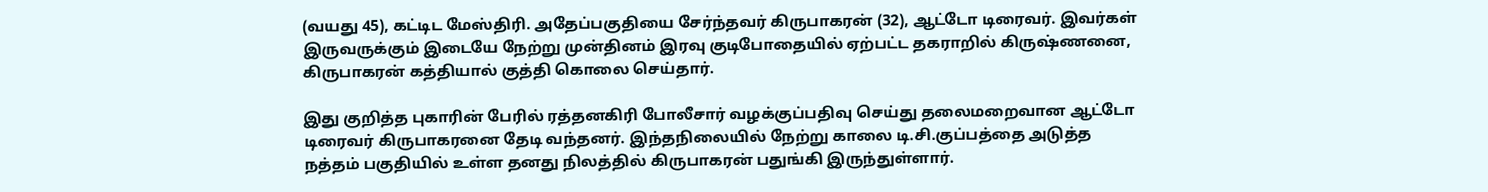(வயது 45), கட்டிட மேஸ்திரி. அதேப்பகுதியை சேர்ந்தவர் கிருபாகரன் (32), ஆட்டோ டிரைவர். இவர்கள் இருவருக்கும் இடையே நேற்று முன்தினம் இரவு குடிபோதையில் ஏற்பட்ட தகராறில் கிருஷ்ணனை, கிருபாகரன் கத்தியால் குத்தி கொலை செய்தார்.

இது குறித்த புகாரின் பேரில் ரத்தனகிரி போலீசார் வழக்குப்பதிவு செய்து தலைமறைவான ஆட்டோ டிரைவர் கிருபாகரனை தேடி வந்தனர். இந்தநிலையில் நேற்று காலை டி.சி.குப்பத்தை அடுத்த நத்தம் பகுதியில் உள்ள தனது நிலத்தில் கிருபாகரன் பதுங்கி இருந்துள்ளார்.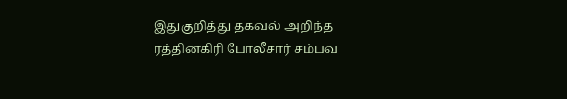இதுகுறித்து தகவல் அறிந்த ரத்தினகிரி போலீசார் சம்பவ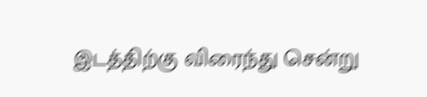இடத்திற்கு விரைந்து சென்று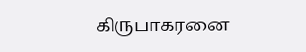கிருபாகரனை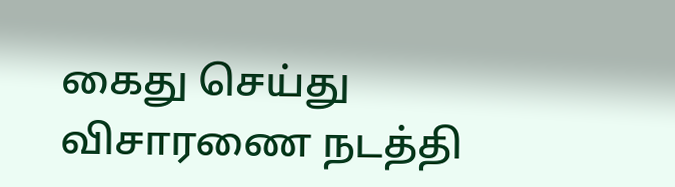கைது செய்து விசாரணை நடத்தி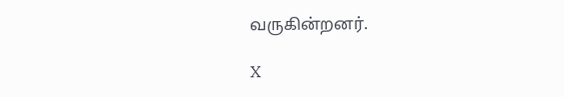வருகின்றனர்.

X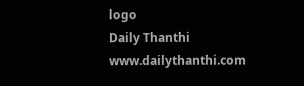logo
Daily Thanthi
www.dailythanthi.com